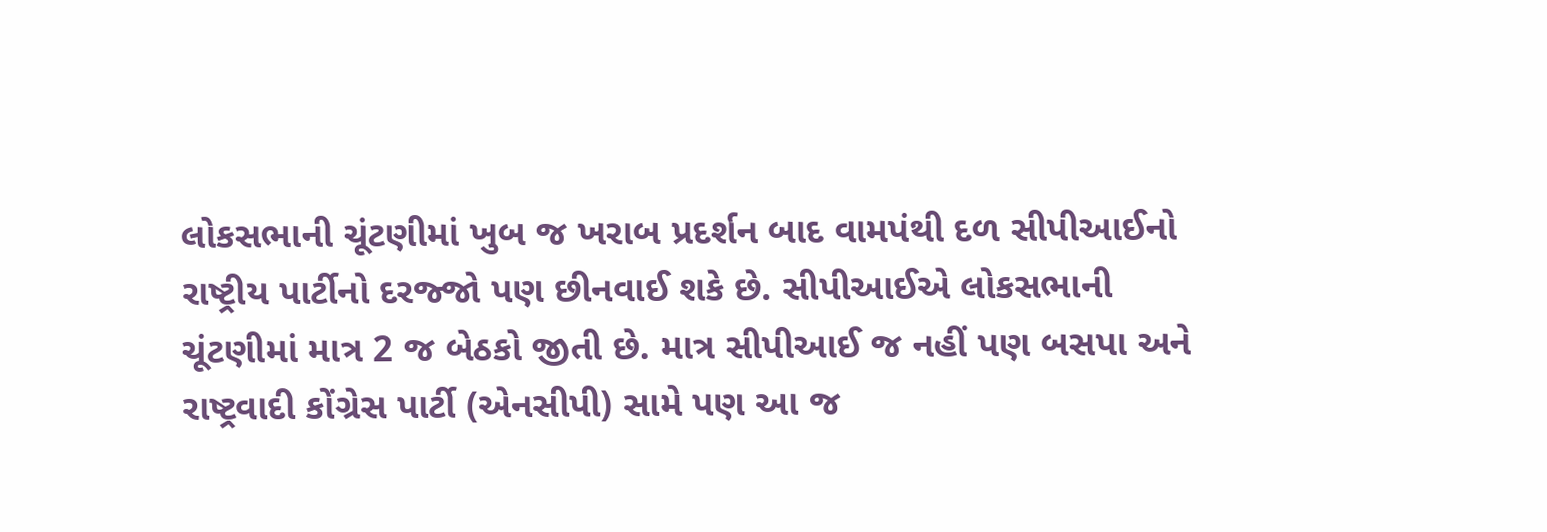લોકસભાની ચૂંટણીમાં ખુબ જ ખરાબ પ્રદર્શન બાદ વામપંથી દળ સીપીઆઈનો રાષ્ટ્રીય પાર્ટીનો દરજ્જો પણ છીનવાઈ શકે છે. સીપીઆઈએ લોકસભાની ચૂંટણીમાં માત્ર 2 જ બેઠકો જીતી છે. માત્ર સીપીઆઈ જ નહીં પણ બસપા અને રાષ્ટ્રવાદી કોંગ્રેસ પાર્ટી (એનસીપી) સામે પણ આ જ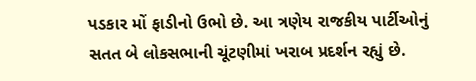પડકાર મોં ફાડીનો ઉભો છે. આ ત્રણેય રાજકીય પાર્ટીઓનું સતત બે લોકસભાની ચૂંટણીમાં ખરાબ પ્રદર્શન રહ્યું છે.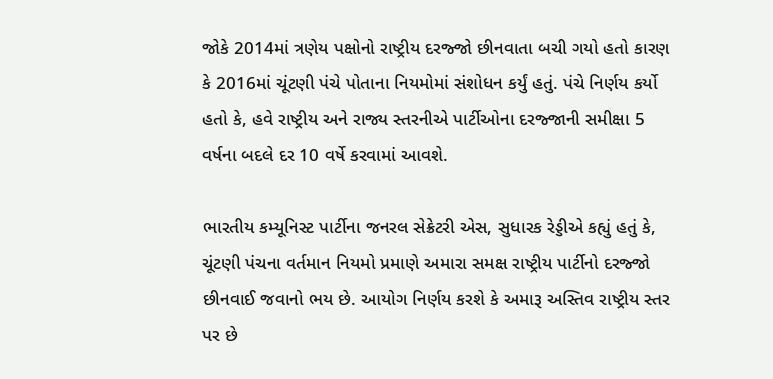જોકે 2014માં ત્રણેય પક્ષોનો રાષ્ટ્રીય દરજ્જો છીનવાતા બચી ગયો હતો કારણ કે 2016માં ચૂંટણી પંચે પોતાના નિયમોમાં સંશોધન કર્યું હતું. પંચે નિર્ણય કર્યો હતો કે, હવે રાષ્ટ્રીય અને રાજ્ય સ્તરનીએ પાર્ટીઓના દરજ્જાની સમીક્ષા 5 વર્ષના બદલે દર 10 વર્ષે કરવામાં આવશે.

ભારતીય કમ્યૂનિસ્ટ પાર્ટીના જનરલ સેક્રેટરી એસ, સુધારક રેડ્ડીએ કહ્યું હતું કે, ચૂંટણી પંચના વર્તમાન નિયમો પ્રમાણે અમારા સમક્ષ રાષ્ટ્રીય પાર્ટીનો દરજ્જો છીનવાઈ જવાનો ભય છે. આયોગ નિર્ણય કરશે કે અમારૂ અસ્તિવ રાષ્ટ્રીય સ્તર પર છે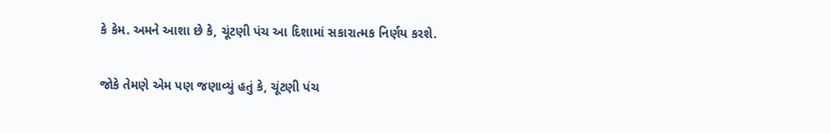કે કેમ. અમને આશા છે કે, ચૂંટણી પંચ આ દિશામાં સકારાત્મક નિર્ણય કરશે.

જોકે તેમણે એમ પણ જણાવ્યું હતું કે, ચૂંટણી પંચ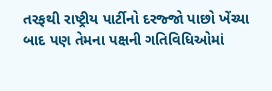તરફથી રાષ્ટ્રીય પાર્ટીનો દરજ્જો પાછો ખેંચ્યા બાદ પણ તેમના પક્ષની ગતિવિધિઓમાં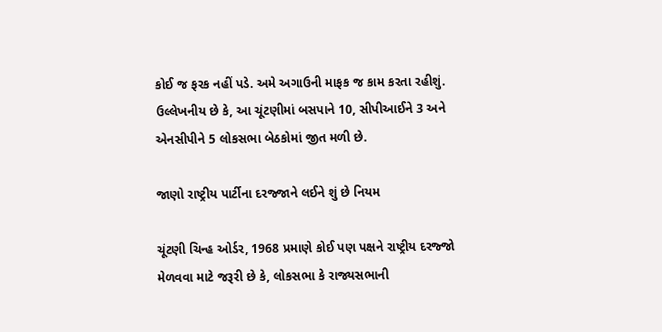કોઈ જ ફરક નહીં પડે. અમે અગાઉની માફક જ કામ કરતા રહીશું. ઉલ્લેખનીય છે કે, આ ચૂંટણીમાં બસપાને 10, સીપીઆઈને 3 અને એનસીપીને 5 લોકસભા બેઠકોમાં જીત મળી છે.

જાણો રાષ્ટ્રીય પાર્ટીના દરજ્જાને લઈને શું છે નિયમ

ચૂંટણી ચિન્હ ઓર્ડર, 1968 પ્રમાણે કોઈ પણ પક્ષને રાષ્ટ્રીય દરજ્જો મેળવવા માટે જરૂરી છે કે, લોકસભા કે રાજ્યસભાની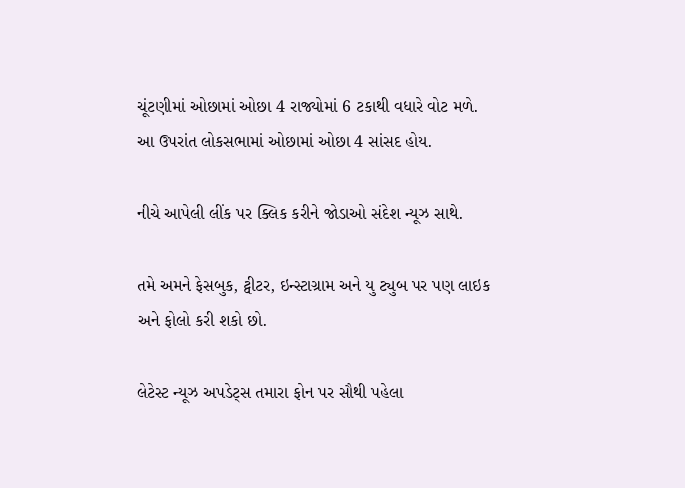ચૂંટણીમાં ઓછામાં ઓછા 4 રાજ્યોમાં 6 ટકાથી વધારે વોટ મળે. આ ઉપરાંત લોકસભામાં ઓછામાં ઓછા 4 સાંસદ હોય.

નીચે આપેલી લીંક પર ક્લિક કરીને જોડાઓ સંદેશ ન્યૂઝ સાથે.

તમે અમને ફેસબુક, ટ્વીટર, ઇન્સ્ટાગ્રામ અને યુ ટ્યુબ પર પણ લાઇક અને ફોલો કરી શકો છો.

લેટેસ્ટ ન્યૂઝ અપડેટ્સ તમારા ફોન પર સૌથી પહેલા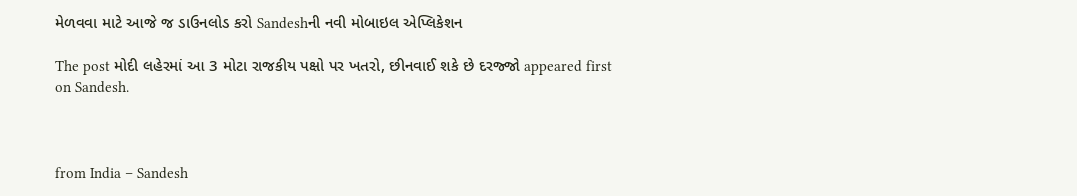મેળવવા માટે આજે જ ડાઉનલોડ કરો Sandeshની નવી મોબાઇલ એપ્લિકેશન

The post મોદી લહેરમાં આ 3 મોટા રાજકીય પક્ષો પર ખતરો, છીનવાઈ શકે છે દરજ્જો appeared first on Sandesh.



from India – Sandesh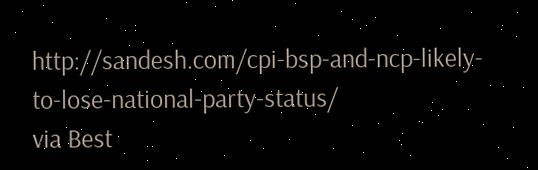http://sandesh.com/cpi-bsp-and-ncp-likely-to-lose-national-party-status/
via Best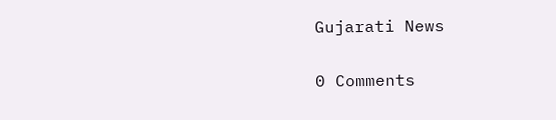Gujarati News

0 Comments